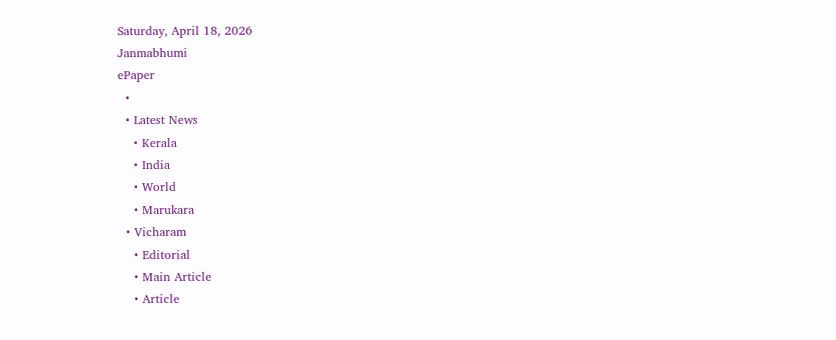Saturday, April 18, 2026
Janmabhumi
ePaper
  •
  • Latest News
    • Kerala
    • India
    • World
    • Marukara
  • Vicharam
    • Editorial
    • Main Article
    • Article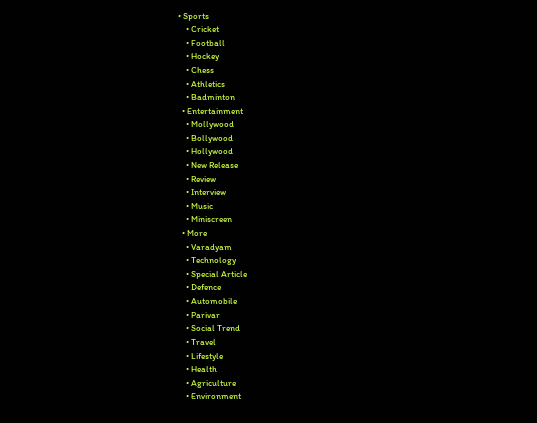• Sports
    • Cricket
    • Football
    • Hockey
    • Chess
    • Athletics
    • Badminton
  • Entertainment
    • Mollywood
    • Bollywood
    • Hollywood
    • New Release
    • Review
    • Interview
    • Music
    • Miniscreen
  • More
    • Varadyam
    • Technology
    • Special Article
    • Defence
    • Automobile
    • Parivar
    • Social Trend
    • Travel
    • Lifestyle
    • Health
    • Agriculture
    • Environment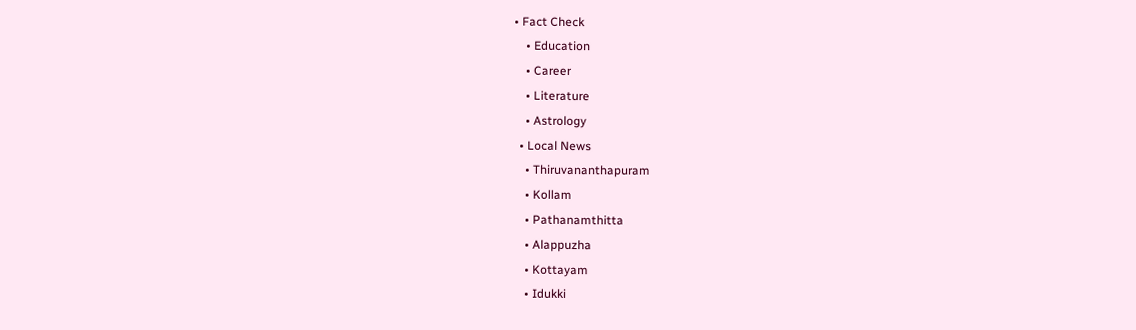• Fact Check
    • Education
    • Career
    • Literature
    • Astrology
  • Local News
    • Thiruvananthapuram
    • Kollam
    • Pathanamthitta
    • Alappuzha
    • Kottayam
    • Idukki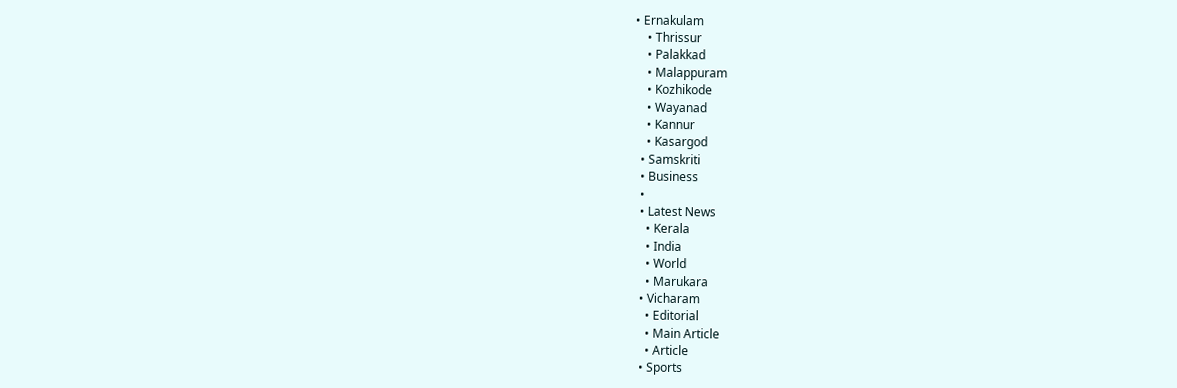• Ernakulam
    • Thrissur
    • Palakkad
    • Malappuram
    • Kozhikode
    • Wayanad
    • Kannur
    • Kasargod
  • Samskriti
  • Business
  •
  • Latest News
    • Kerala
    • India
    • World
    • Marukara
  • Vicharam
    • Editorial
    • Main Article
    • Article
  • Sports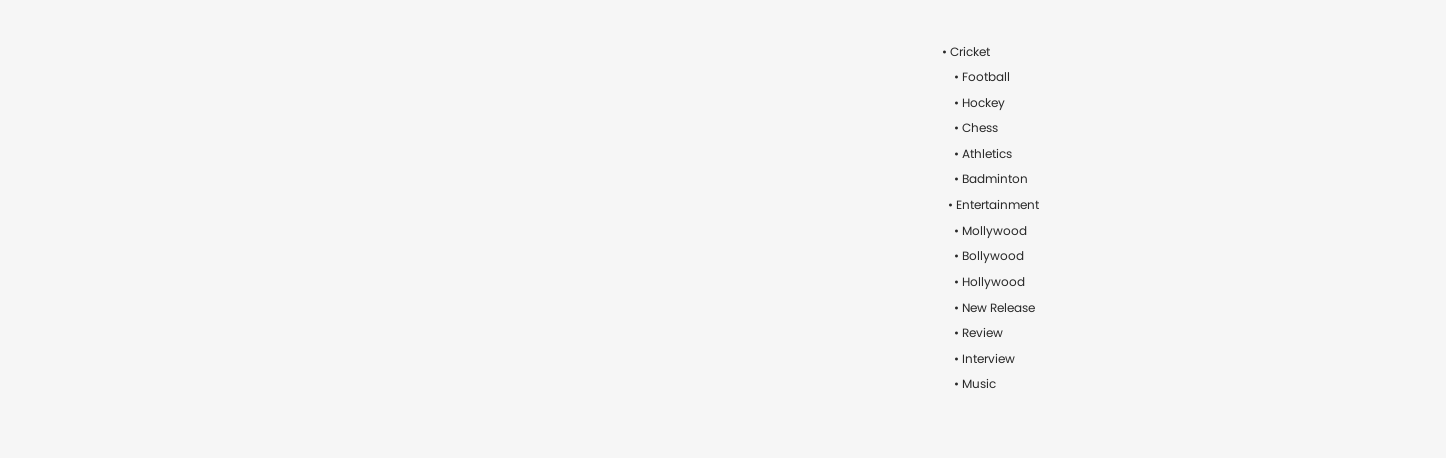• Cricket
    • Football
    • Hockey
    • Chess
    • Athletics
    • Badminton
  • Entertainment
    • Mollywood
    • Bollywood
    • Hollywood
    • New Release
    • Review
    • Interview
    • Music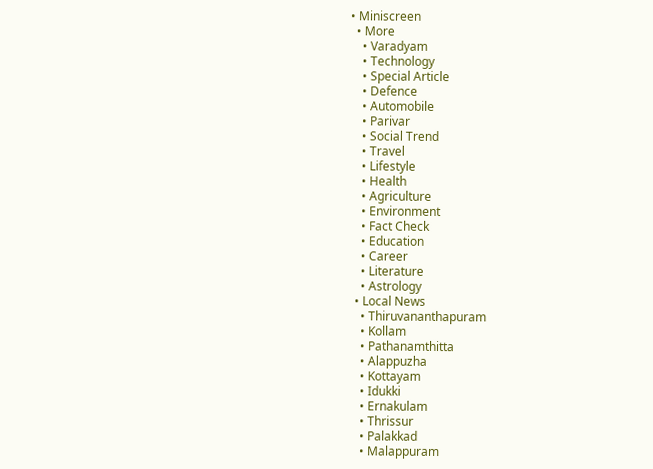• Miniscreen
  • More
    • Varadyam
    • Technology
    • Special Article
    • Defence
    • Automobile
    • Parivar
    • Social Trend
    • Travel
    • Lifestyle
    • Health
    • Agriculture
    • Environment
    • Fact Check
    • Education
    • Career
    • Literature
    • Astrology
  • Local News
    • Thiruvananthapuram
    • Kollam
    • Pathanamthitta
    • Alappuzha
    • Kottayam
    • Idukki
    • Ernakulam
    • Thrissur
    • Palakkad
    • Malappuram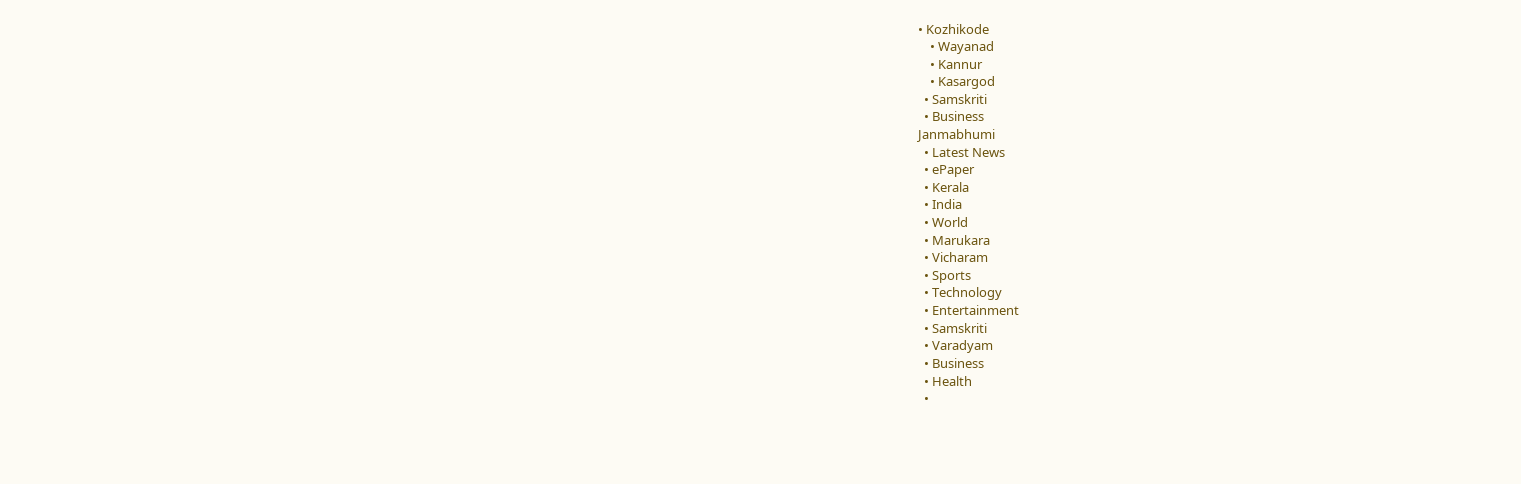• Kozhikode
    • Wayanad
    • Kannur
    • Kasargod
  • Samskriti
  • Business
Janmabhumi
  • Latest News
  • ePaper
  • Kerala
  • India
  • World
  • Marukara
  • Vicharam
  • Sports
  • Technology
  • Entertainment
  • Samskriti
  • Varadyam
  • Business
  • Health
  •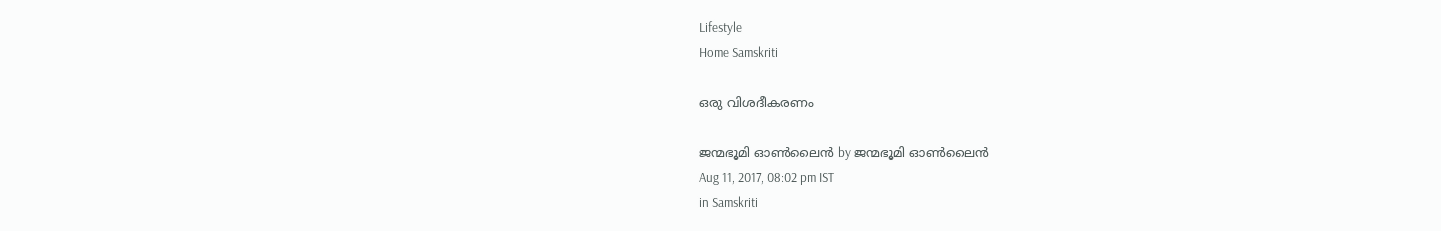Lifestyle
Home Samskriti

ഒരു വിശദീകരണം

ജന്മഭൂമി ഓണ്‍ലൈന്‍ by ജന്മഭൂമി ഓണ്‍ലൈന്‍
Aug 11, 2017, 08:02 pm IST
in Samskriti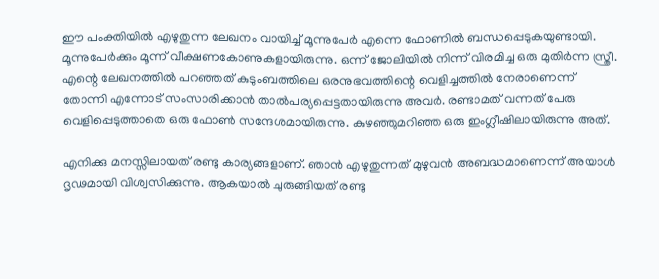ഈ പംക്തിയില്‍ എഴുതുന്ന ലേഖനം വായിച്ച് മൂന്നുപേര്‍ എന്നെ ഫോണില്‍ ബന്ധപ്പെടുകയുണ്ടായി. മൂന്നുപേര്‍ക്കും മൂന്ന് വീക്ഷണകോണുകളായിരുന്നു. ഒന്ന് ജോലിയില്‍ നിന്ന് വിരമിച്ച ഒരു മുതിര്‍ന്ന സ്ത്രീ. എന്റെ ലേഖനത്തില്‍ പറഞ്ഞത് കുടുംബത്തിലെ ഒരനുഭവത്തിന്റെ വെളിച്ചത്തില്‍ നേരാണെന്ന് തോന്നി എന്നോട് സംസാരിക്കാന്‍ താല്‍പര്യപ്പെട്ടതായിരുന്നു അവര്‍. രണ്ടാമത് വന്നത് പേരു വെളിപ്പെടുത്താതെ ഒരു ഫോണ്‍ സന്ദേശമായിരുന്നു. കുഴഞ്ഞുമറിഞ്ഞ ഒരു ഇംഗ്ലീഷിലായിരുന്നു അത്.

എനിക്കു മനസ്സിലായത് രണ്ടു കാര്യങ്ങളാണ്. ഞാന്‍ എഴുതുന്നത് മുഴുവന്‍ അബദ്ധമാണെന്ന് അയാള്‍ ദൃഢമായി വിശ്വസിക്കുന്നു. ആകയാല്‍ ചുരുങ്ങിയത് രണ്ടു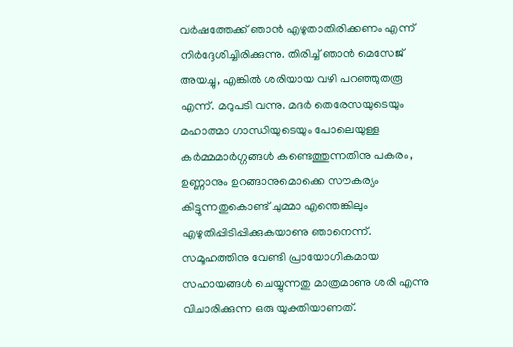വര്‍ഷത്തേക്ക് ഞാന്‍ എഴുതാതിരിക്കണം എന്ന് നിര്‍ദ്ദേശിച്ചിരിക്കുന്നു. തിരിച്ച് ഞാന്‍ മെസേജ് അയച്ചു, എങ്കില്‍ ശരിയായ വഴി പറഞ്ഞുതരൂ എന്ന്. മറുപടി വന്നു. മദര്‍ തെരേസയുടെയും മഹാത്മാ ഗാന്ധിയുടെയും പോലെയുള്ള കര്‍മ്മമാര്‍ഗ്ഗങ്ങള്‍ കണ്ടെത്തുന്നതിനു പകരം, ഉണ്ണാനും ഉറങ്ങാനുമൊക്കെ സൗകര്യം കിട്ടുന്നതുകൊണ്ട് ചുമ്മാ എന്തെങ്കിലും എഴുതിപ്പിടിപ്പിക്കുകയാണു ഞാനെന്ന്. സമൂഹത്തിനു വേണ്ടി പ്രായോഗികമായ സഹായങ്ങള്‍ ചെയ്യുന്നതു മാത്രമാണു ശരി എന്നു വിചാരിക്കുന്ന ഒരു യുക്തിയാണത്.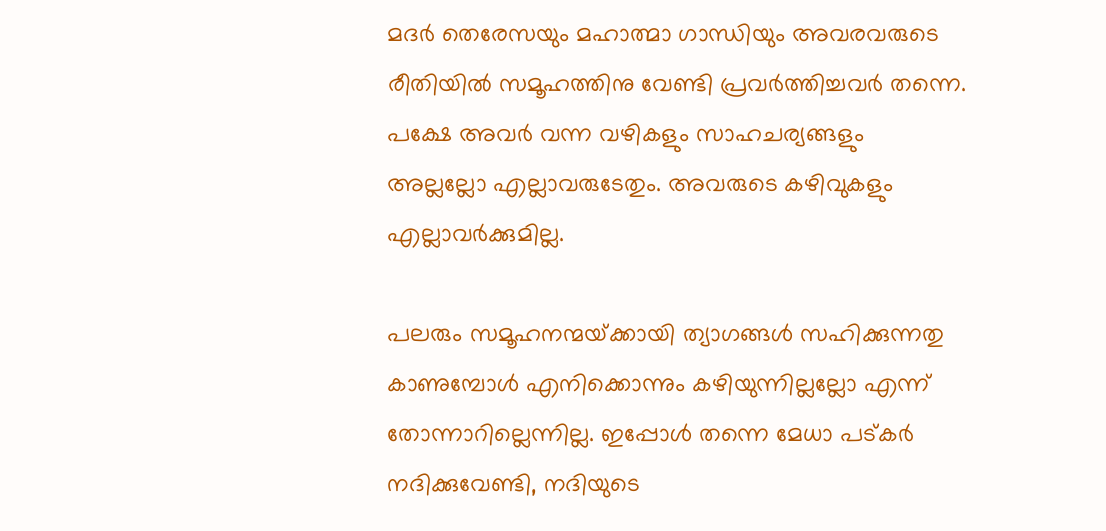മദര്‍ തെരേസയും മഹാത്മാ ഗാന്ധിയും അവരവരുടെ രീതിയില്‍ സമൂഹത്തിനു വേണ്ടി പ്രവര്‍ത്തിച്ചവര്‍ തന്നെ. പക്ഷേ അവര്‍ വന്ന വഴികളും സാഹചര്യങ്ങളും അല്ലല്ലോ എല്ലാവരുടേതും. അവരുടെ കഴിവുകളും എല്ലാവര്‍ക്കുമില്ല.

പലരും സമൂഹനന്മയ്‌ക്കായി ത്യാഗങ്ങള്‍ സഹിക്കുന്നതു കാണുമ്പോള്‍ എനിക്കൊന്നും കഴിയുന്നില്ലല്ലോ എന്ന് തോന്നാറില്ലെന്നില്ല. ഇപ്പോള്‍ തന്നെ മേധാ പട്കര്‍ നദിക്കുവേണ്ടി, നദിയുടെ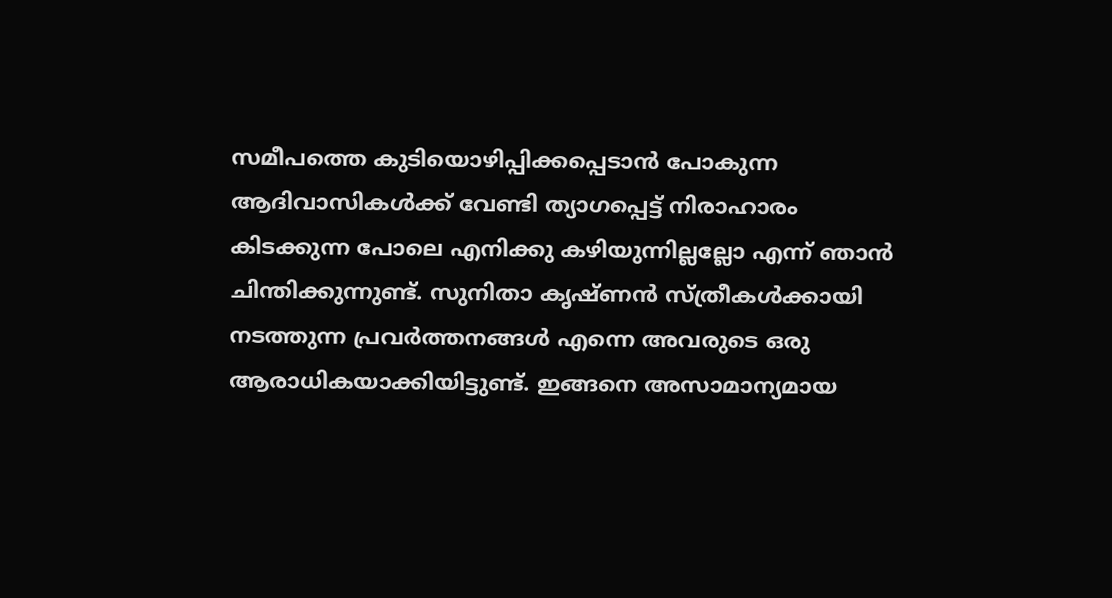സമീപത്തെ കുടിയൊഴിപ്പിക്കപ്പെടാന്‍ പോകുന്ന ആദിവാസികള്‍ക്ക് വേണ്ടി ത്യാഗപ്പെട്ട് നിരാഹാരം കിടക്കുന്ന പോലെ എനിക്കു കഴിയുന്നില്ലല്ലോ എന്ന് ഞാന്‍ ചിന്തിക്കുന്നുണ്ട്. സുനിതാ കൃഷ്ണന്‍ സ്ത്രീകള്‍ക്കായി നടത്തുന്ന പ്രവര്‍ത്തനങ്ങള്‍ എന്നെ അവരുടെ ഒരു ആരാധികയാക്കിയിട്ടുണ്ട്. ഇങ്ങനെ അസാമാന്യമായ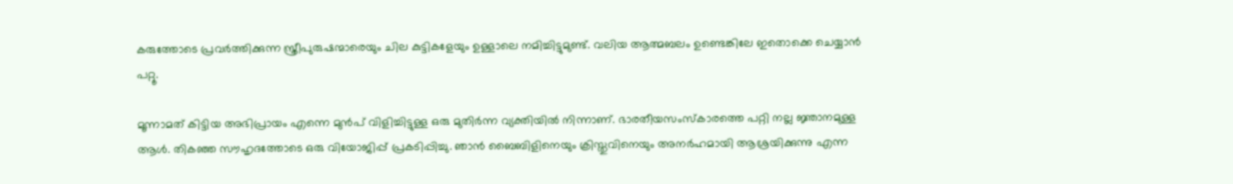കരുത്തോടെ പ്രവര്‍ത്തിക്കുന്ന സ്ത്രീപുരുഷന്മാരെയും ചില കുട്ടികളേയും ഉള്ളാലെ നമിച്ചിട്ടുമുണ്ട്. വലിയ ആത്മബലം ഉണ്ടെങ്കിലേ ഇതൊക്കെ ചെയ്യാന്‍ പറ്റൂ.

മൂന്നാമത് കിട്ടിയ അഭിപ്രായം എന്നെ മുന്‍പ് വിളിച്ചിട്ടുള്ള ഒരു മുതിര്‍ന്ന വ്യക്തിയില്‍ നിന്നാണ്. ഭാരതീയസംസ്‌കാരത്തെ പറ്റി നല്ല ജ്ഞാനമുള്ള ആള്‍. തികഞ്ഞ സൗഹൃദത്തോടെ ഒരു വിയോജിപ്പ് പ്രകടിപ്പിച്ചു. ഞാന്‍ ബൈബിളിനെയും ക്രിസ്തുവിനെയും അനര്‍ഹമായി ആശ്രയിക്കുന്നു എന്ന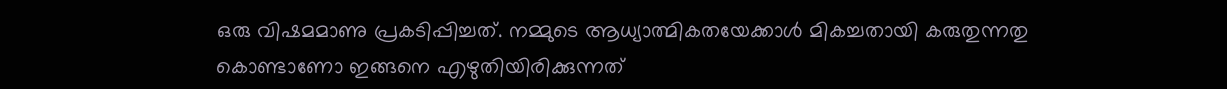ഒരു വിഷമമാണു പ്രകടിപ്പിച്ചത്. നമ്മുടെ ആധ്യാത്മികതയേക്കാള്‍ മികച്ചതായി കരുതുന്നതു കൊണ്ടാണോ ഇങ്ങനെ എഴുതിയിരിക്കുന്നത്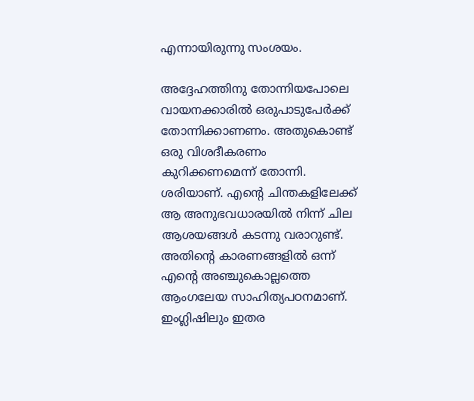എന്നായിരുന്നു സംശയം.

അദ്ദേഹത്തിനു തോന്നിയപോലെ വായനക്കാരില്‍ ഒരുപാടുപേര്‍ക്ക് തോന്നിക്കാണണം. അതുകൊണ്ട് ഒരു വിശദീകരണം കുറിക്കണമെന്ന് തോന്നി. ശരിയാണ്. എന്റെ ചിന്തകളിലേക്ക് ആ അനുഭവധാരയില്‍ നിന്ന് ചില ആശയങ്ങള്‍ കടന്നു വരാറുണ്ട്. അതിന്റെ കാരണങ്ങളില്‍ ഒന്ന് എന്റെ അഞ്ചുകൊല്ലത്തെ ആംഗലേയ സാഹിത്യപഠനമാണ്. ഇംഗ്ലിഷിലും ഇതര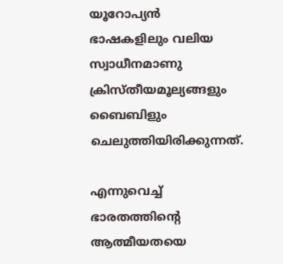യൂറോപ്യന്‍ ഭാഷകളിലും വലിയ സ്വാധീനമാണു ക്രിസ്തീയമൂല്യങ്ങളും ബൈബിളും ചെലുത്തിയിരിക്കുന്നത്.

എന്നുവെച്ച് ഭാരതത്തിന്റെ ആത്മീയതയെ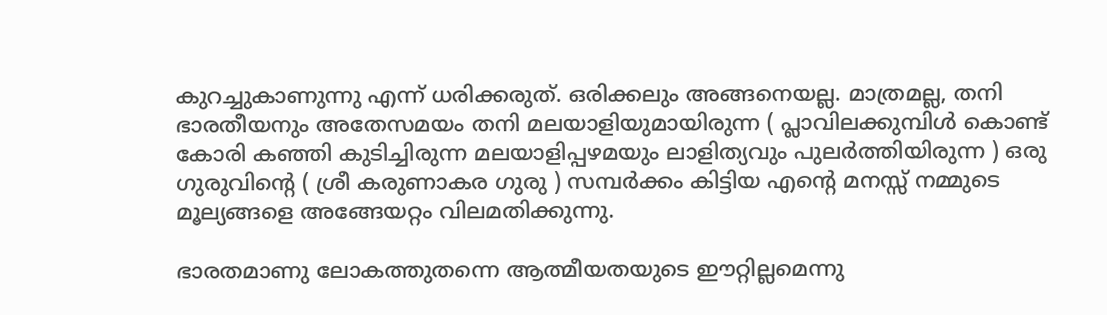കുറച്ചുകാണുന്നു എന്ന് ധരിക്കരുത്. ഒരിക്കലും അങ്ങനെയല്ല. മാത്രമല്ല, തനി ഭാരതീയനും അതേസമയം തനി മലയാളിയുമായിരുന്ന ( പ്ലാവിലക്കുമ്പിള്‍ കൊണ്ട് കോരി കഞ്ഞി കുടിച്ചിരുന്ന മലയാളിപ്പഴമയും ലാളിത്യവും പുലര്‍ത്തിയിരുന്ന ) ഒരു ഗുരുവിന്റെ ( ശ്രീ കരുണാകര ഗുരു ) സമ്പര്‍ക്കം കിട്ടിയ എന്റെ മനസ്സ് നമ്മുടെ മൂല്യങ്ങളെ അങ്ങേയറ്റം വിലമതിക്കുന്നു.

ഭാരതമാണു ലോകത്തുതന്നെ ആത്മീയതയുടെ ഈറ്റില്ലമെന്നു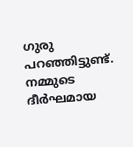ഗുരു പറഞ്ഞിട്ടുണ്ട്. നമ്മുടെ ദീര്‍ഘമായ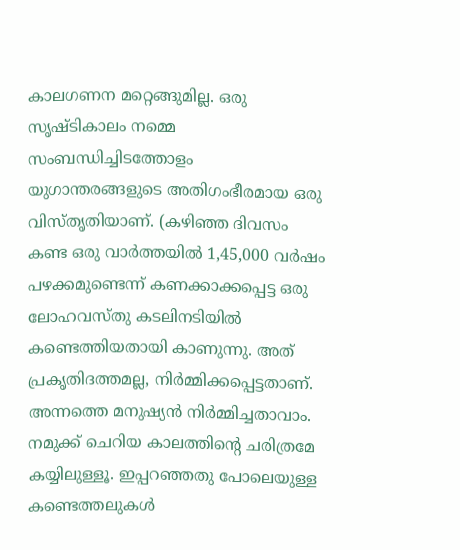കാലഗണന മറ്റെങ്ങുമില്ല. ഒരു സൃഷ്ടികാലം നമ്മെ സംബന്ധിച്ചിടത്തോളം യുഗാന്തരങ്ങളുടെ അതിഗംഭീരമായ ഒരു വിസ്തൃതിയാണ്. (കഴിഞ്ഞ ദിവസം കണ്ട ഒരു വാര്‍ത്തയില്‍ 1,45,000 വര്‍ഷം പഴക്കമുണ്ടെന്ന് കണക്കാക്കപ്പെട്ട ഒരു ലോഹവസ്തു കടലിനടിയില്‍ കണ്ടെത്തിയതായി കാണുന്നു. അത് പ്രകൃതിദത്തമല്ല, നിര്‍മ്മിക്കപ്പെട്ടതാണ്. അന്നത്തെ മനുഷ്യന്‍ നിര്‍മ്മിച്ചതാവാം. നമുക്ക് ചെറിയ കാലത്തിന്റെ ചരിത്രമേ കയ്യിലുള്ളൂ. ഇപ്പറഞ്ഞതു പോലെയുള്ള കണ്ടെത്തലുകള്‍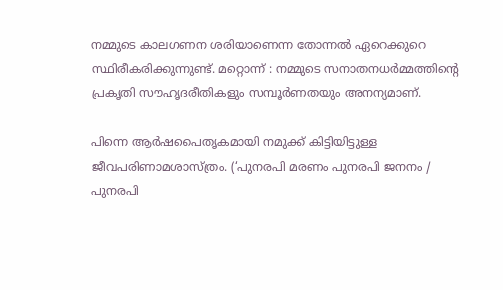നമ്മുടെ കാലഗണന ശരിയാണെന്ന തോന്നല്‍ ഏറെക്കുറെ സ്ഥിരീകരിക്കുന്നുണ്ട്. മറ്റൊന്ന് : നമ്മുടെ സനാതനധര്‍മ്മത്തിന്റെ പ്രകൃതി സൗഹൃദരീതികളും സമ്പൂര്‍ണതയും അനന്യമാണ്.

പിന്നെ ആര്‍ഷപൈതൃകമായി നമുക്ക് കിട്ടിയിട്ടുള്ള ജീവപരിണാമശാസ്ത്രം. (‘പുനരപി മരണം പുനരപി ജനനം / പുനരപി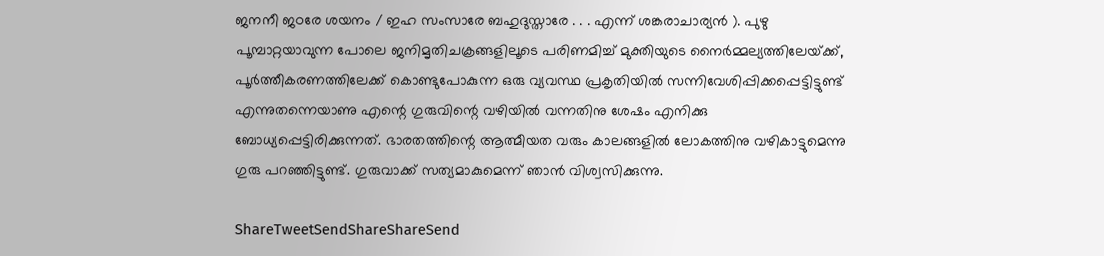ജനനീ ജഠരേ ശയനം / ഇഹ സംസാരേ ബഹുദുസ്താരേ . . . എന്ന് ശങ്കരാചാര്യന്‍ ). പുഴു പൂമ്പാറ്റയാവുന്ന പോലെ ജനിമൃതിചക്രങ്ങളിലൂടെ പരിണമിച്ച് മുക്തിയുടെ നൈര്‍മ്മല്യത്തിലേയ്‌ക്ക്, പൂര്‍ത്തീകരണത്തിലേക്ക് കൊണ്ടുപോകുന്ന ഒരു വ്യവസ്ഥ പ്രകൃതിയില്‍ സന്നിവേശിപ്പിക്കപ്പെട്ടിട്ടുണ്ട് എന്നുതന്നെയാണു എന്റെ ഗുരുവിന്റെ വഴിയില്‍ വന്നതിനു ശേഷം എനിക്കു ബോധ്യപ്പെട്ടിരിക്കുന്നത്. ഭാരതത്തിന്റെ ആത്മീയത വരും കാലങ്ങളില്‍ ലോകത്തിനു വഴികാട്ടുമെന്നു ഗുരു പറഞ്ഞിട്ടുണ്ട്. ഗുരുവാക്ക് സത്യമാകുമെന്ന് ഞാന്‍ വിശ്വസിക്കുന്നു.

ShareTweetSendShareShareSend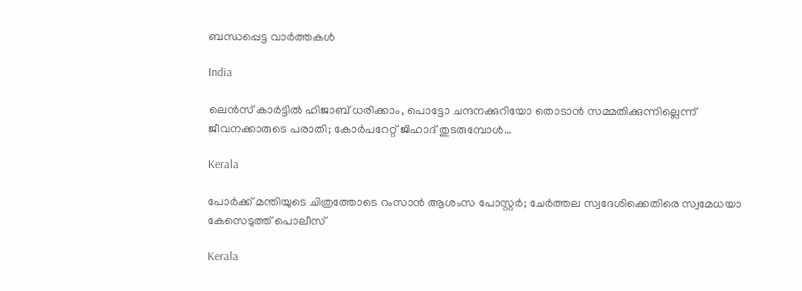ബന്ധപ്പെട്ട വാര്‍ത്തകള്‍

India

ലെന്‍സ് കാര്‍ട്ടില്‍ ഹിജാബ് ധരിക്കാം, പൊട്ടോ ചന്ദനക്കുറിയോ തൊടാന്‍ സമ്മതിക്കുന്നില്ലെന്ന് ജീവനക്കാരുടെ പരാതി; കോര്‍പറേറ്റ് ജിഹാദ് തുടരുമ്പോള്‍…

Kerala

പോര്‍ക്ക് മന്തിയുടെ ചിത്രത്തോടെ റംസാന്‍ ആശംസ പോസ്റ്റര്‍; ചേര്‍ത്തല സ്വദേശിക്കെതിരെ സ്വമേധയാ കേസെടുത്ത് പൊലീസ്

Kerala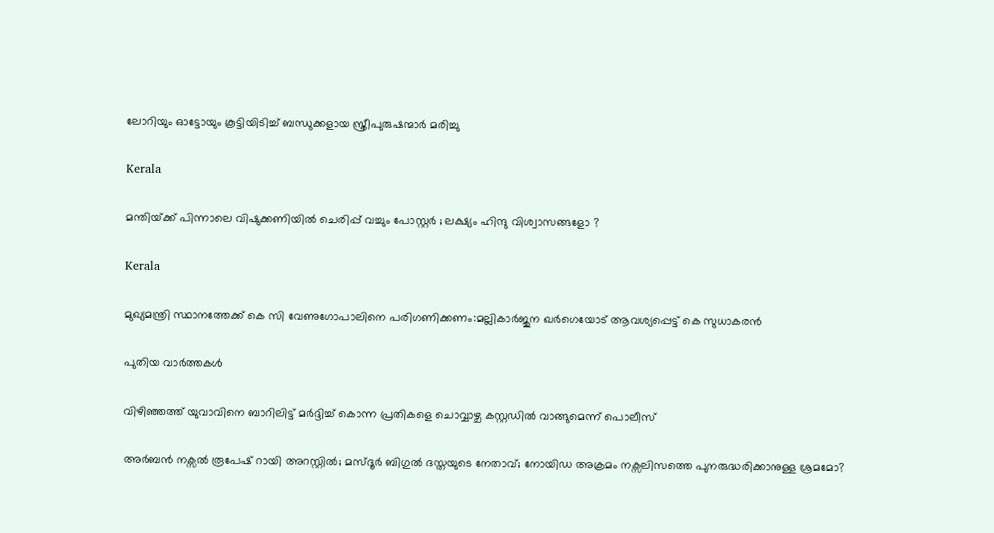ലോറിയും ഓട്ടോയും കൂട്ടിയിടിച്ച് ബന്ധുക്കളായ സ്ത്രീപുരുഷന്മാര്‍ മരിച്ചു

Kerala

മന്തിയ്‌ക്ക് പിന്നാലെ വിഷുക്കണിയിൽ ചെരിപ്പ് വച്ചും പോസ്റ്റർ ; ലക്ഷ്യം ഹിന്ദു വിശ്വാസങ്ങളോ ?

Kerala

മുഖ്യമന്ത്രി സ്ഥാനത്തേക്ക് കെ സി വേണുഗോപാലിനെ പരിഗണിക്കണം:മല്ലികാര്‍ജുന ഖര്‍ഗെയോട് ആവശ്യപ്പെട്ട് കെ സുധാകരന്‍

പുതിയ വാര്‍ത്തകള്‍

വിഴിഞ്ഞത്ത് യുവാവിനെ ബാറിലിട്ട് മര്‍ദ്ദിച്ച് കൊന്ന പ്രതികളെ ചൊവ്വാഴ്ച കസ്റ്റഡില്‍ വാങ്ങുമെന്ന് പൊലീസ്

അര്‍ബന്‍ നക്സല്‍ രൂപേഷ് റായി അറസ്റ്റില്‍; മസ്ദൂര്‍ ബിഗുല്‍ ദസ്തയുടെ നേതാവ്; നോയിഡ അക്രമം നക്സലിസത്തെ പുനരുദ്ധരിക്കാനുള്ള ശ്രമമോ?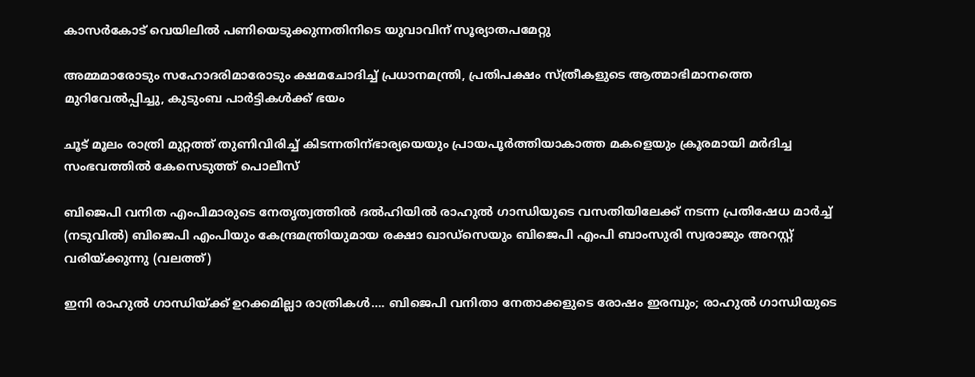കാസര്‍കോട് വെയിലില്‍ പണിയെടുക്കുന്നതിനിടെ യുവാവിന് സൂര്യാതപമേറ്റു

അമ്മമാരോടും സഹോദരിമാരോടും ക്ഷമചോദിച്ച് പ്രധാനമന്ത്രി, പ്രതിപക്ഷം സ്ത്രീകളുടെ ആത്മാഭിമാനത്തെ മുറിവേല്‍പ്പിച്ചു, കുടുംബ പാര്‍ട്ടികള്‍ക്ക് ഭയം

ചൂട് മൂലം രാത്രി മുറ്റത്ത് തുണിവിരിച്ച് കിടന്നതിന്ഭാര്യയെയും പ്രായപൂര്‍ത്തിയാകാത്ത മകളെയും ക്രൂരമായി മര്‍ദിച്ച സംഭവത്തില്‍ കേസെടുത്ത് പൊലീസ്

ബിജെപി വനിത എംപിമാരുടെ നേതൃത്വത്തില്‍ ദല്‍ഹിയില്‍ രാഹുല്‍ ഗാന്ധിയുടെ വസതിയിലേക്ക് നടന്ന പ്രതിഷേധ മാര്‍ച്ച് (നടുവില്‍) ബിജെപി എംപിയും കേന്ദ്രമന്ത്രിയുമായ രക്ഷാ ഖാഡ്സെയും ബിജെപി എംപി ബാംസുരി സ്വരാജും അറസ്റ്റ് വരിയ്ക്കുന്നു (വലത്ത്)

ഇനി രാഹുല്‍ ഗാന്ധിയ്‌ക്ക് ഉറക്കമില്ലാ രാത്രികള്‍…. ബിജെപി വനിതാ നേതാക്കളുടെ രോഷം ഇരമ്പും; രാഹുല്‍ ഗാന്ധിയുടെ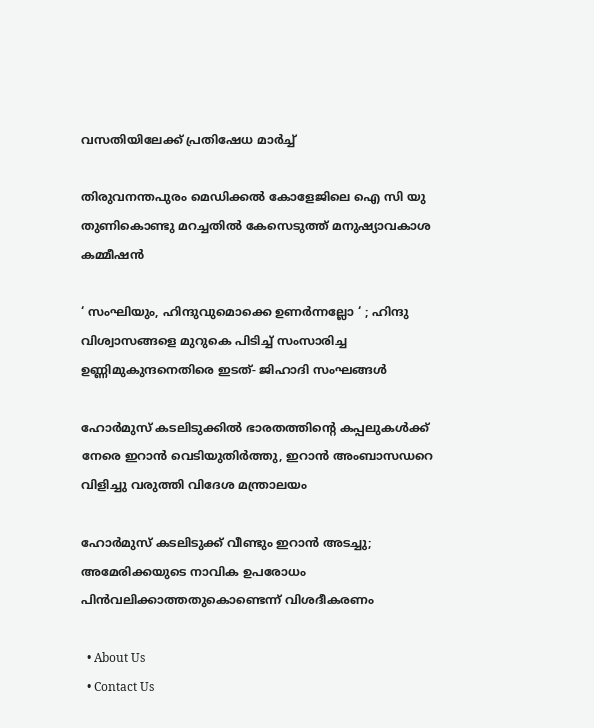വസതിയിലേക്ക് പ്രതിഷേധ മാര്‍ച്ച്

തിരുവനന്തപുരം മെഡിക്കല്‍ കോളേജിലെ ഐ സി യു തുണികൊണ്ടു മറച്ചതില്‍ കേസെടുത്ത് മനുഷ്യാവകാശ കമ്മീഷന്‍

‘ സംഘിയും, ഹിന്ദുവുമൊക്കെ ഉണർന്നല്ലോ ‘ ; ഹിന്ദു വിശ്വാസങ്ങളെ മുറുകെ പിടിച്ച് സംസാരിച്ച ഉണ്ണിമുകുന്ദനെതിരെ ഇടത്- ജിഹാദി സംഘങ്ങൾ

ഹോര്‍മുസ് കടലിടുക്കില്‍ ഭാരതത്തിന്റെ കപ്പലുകള്‍ക്ക് നേരെ ഇറാന്‍ വെടിയുതിര്‍ത്തു, ഇറാന്‍ അംബാസഡറെ വിളിച്ചു വരുത്തി വിദേശ മന്ത്രാലയം

ഹോര്‍മുസ് കടലിടുക്ക് വീണ്ടും ഇറാന്‍ അടച്ചു; അമേരിക്കയുടെ നാവിക ഉപരോധം പിന്‍വലിക്കാത്തതുകൊണ്ടെന്ന് വിശദീകരണം

  • About Us
  • Contact Us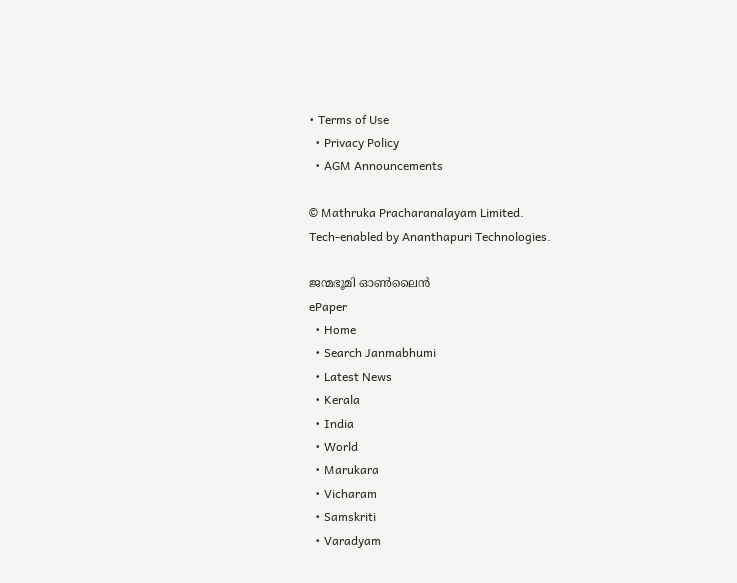• Terms of Use
  • Privacy Policy
  • AGM Announcements

© Mathruka Pracharanalayam Limited.
Tech-enabled by Ananthapuri Technologies.

ജന്മഭൂമി ഓണ്‍ലൈന്‍
ePaper
  • Home
  • Search Janmabhumi
  • Latest News
  • Kerala
  • India
  • World
  • Marukara
  • Vicharam
  • Samskriti
  • Varadyam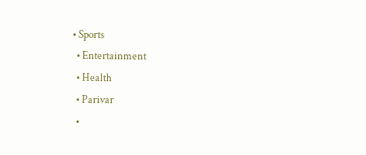• Sports
  • Entertainment
  • Health
  • Parivar
  •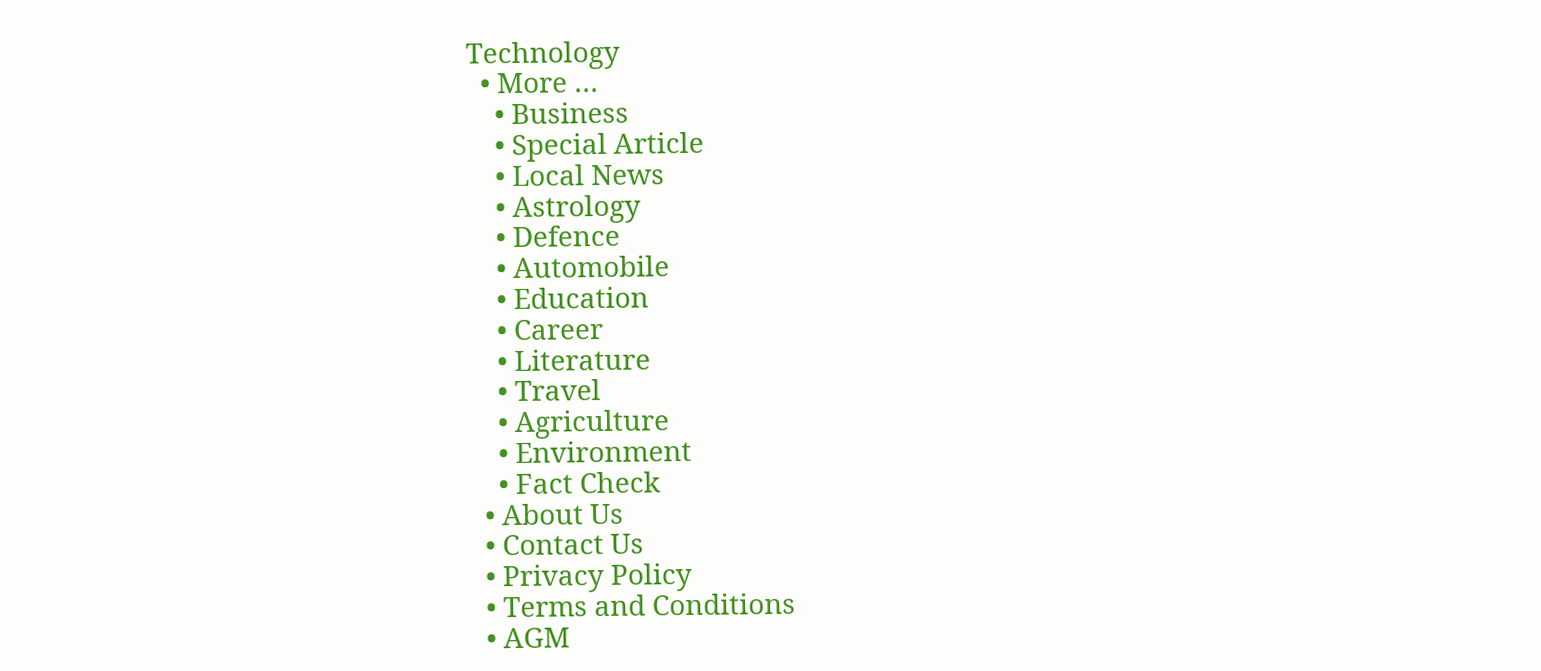Technology
  • More …
    • Business
    • Special Article
    • Local News
    • Astrology
    • Defence
    • Automobile
    • Education
    • Career
    • Literature
    • Travel
    • Agriculture
    • Environment
    • Fact Check
  • About Us
  • Contact Us
  • Privacy Policy
  • Terms and Conditions
  • AGM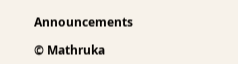Announcements

© Mathruka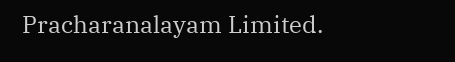Pracharanalayam Limited.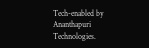Tech-enabled by Ananthapuri Technologies.